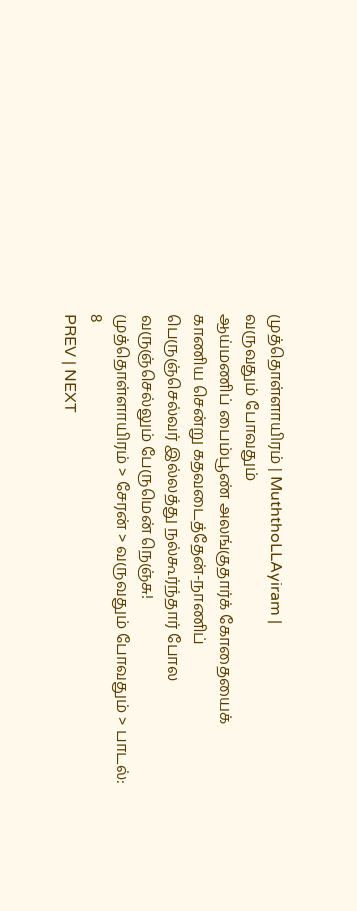முத்தொள்ளாயிரம் | MuththoLLAyiram |
வருவதும் போவதும்
ஆய்மணிப் பைம்பூண் அலங்குதார்க் கோதையைக்
காணிய சென்று கதவடைத்தேன்-நாணிப்
பெருஞ்செல்வர் இல்லத்து நல்கூர்ந்தார் போல
வருஞ்செல்லும் பேருமென் நெஞ்சு!
முத்தொள்ளாயிரம் > சேரன் > வருவதும் போவதும் > பாடல்: 8
PREV | NEXT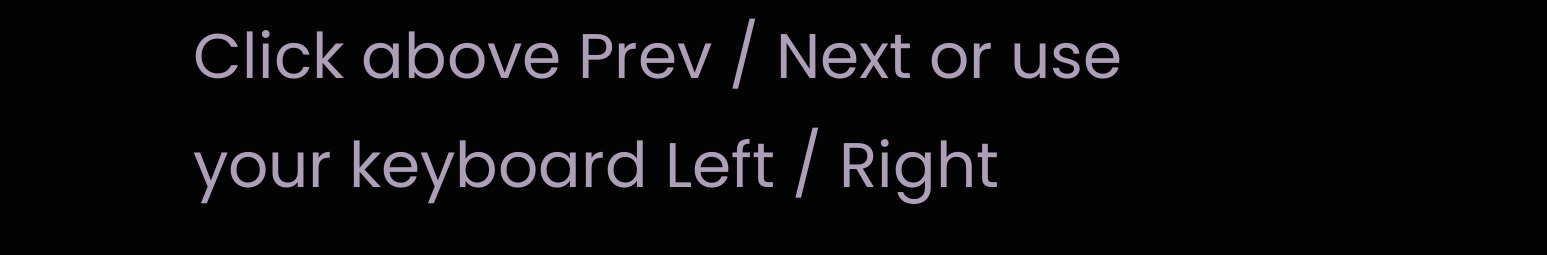Click above Prev / Next or use your keyboard Left / Right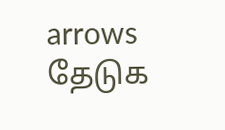arrows
தேடுக